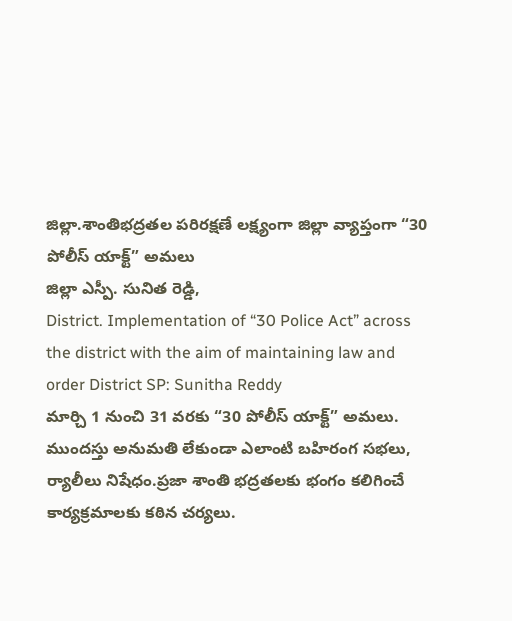జిల్లా.శాంతిభద్రతల పరిరక్షణే లక్ష్యంగా జిల్లా వ్యాప్తంగా “30 పోలీస్ యాక్ట్” అమలు
జిల్లా ఎస్పీ. సునిత రెడ్డి,
District. Implementation of “30 Police Act” across the district with the aim of maintaining law and order District SP: Sunitha Reddy
మార్చి 1 నుంచి 31 వరకు “30 పోలీస్ యాక్ట్” అమలు. ముందస్తు అనుమతి లేకుండా ఎలాంటి బహిరంగ సభలు, ర్యాలీలు నిషేధం.ప్రజా శాంతి భద్రతలకు భంగం కలిగించే కార్యక్రమాలకు కఠిన చర్యలు.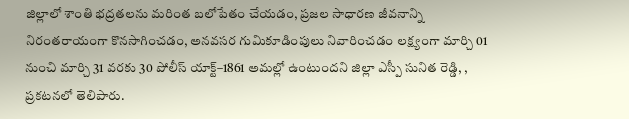జిల్లాలో శాంతి భద్రతలను మరింత బలోపేతం చేయడం, ప్రజల సాధారణ జీవనాన్ని నిరంతరాయంగా కొనసాగించడం, అనవసర గుమికూడింపులు నివారించడం లక్ష్యంగా మార్చి 01 నుంచి మార్చి 31 వరకు 30 పోలీస్ యాక్ట్–1861 అమల్లో ఉంటుందని జిల్లా ఎస్పీ సునిత రెడ్డి, , ప్రకటనలో తెలిపారు.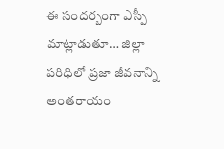ఈ సందర్బంగా ఎస్పీ మాట్లాడుతూ… జిల్లా పరిధిలో ప్రజా జీవనాన్ని అంతరాయం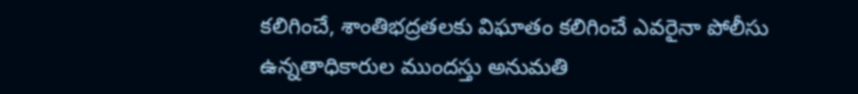కలిగించే, శాంతిభద్రతలకు విఘాతం కలిగించే ఎవరైనా పోలీసు ఉన్నతాధికారుల ముందస్తు అనుమతి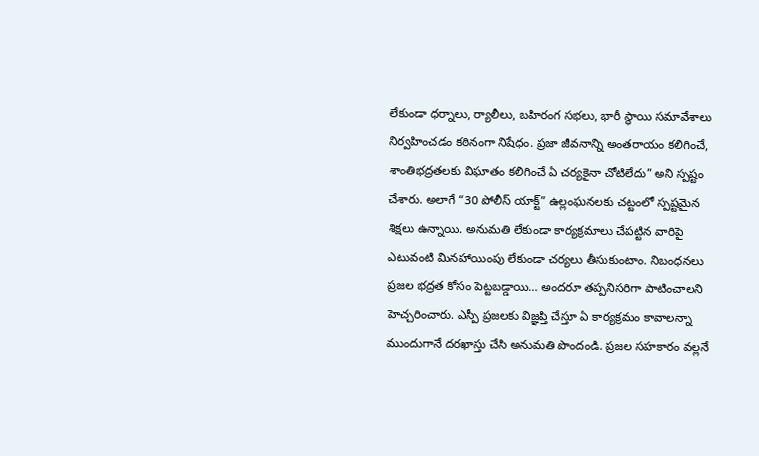లేకుండా ధర్నాలు, ర్యాలీలు, బహిరంగ సభలు, భారీ స్థాయి సమావేశాలు నిర్వహించడం కఠినంగా నిషేధం. ప్రజా జీవనాన్ని అంతరాయం కలిగించే, శాంతిభద్రతలకు విఘాతం కలిగించే ఏ చర్యకైనా చోటిలేదు” అని స్పష్టం చేశారు. అలాగే “30 పోలీస్ యాక్ట్” ఉల్లంఘనలకు చట్టంలో స్పష్టమైన శిక్షలు ఉన్నాయి. అనుమతి లేకుండా కార్యక్రమాలు చేపట్టిన వారిపై ఎటువంటి మినహాయింపు లేకుండా చర్యలు తీసుకుంటాం. నిబంధనలు ప్రజల భద్రత కోసం పెట్టబడ్డాయి… అందరూ తప్పనిసరిగా పాటించాలని హెచ్చరించారు. ఎస్పీ ప్రజలకు విజ్ఞప్తి చేస్తూ ఏ కార్యక్రమం కావాలన్నా ముందుగానే దరఖాస్తు చేసి అనుమతి పొందండి. ప్రజల సహకారం వల్లనే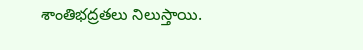శాంతిభద్రతలు నిలుస్తాయి.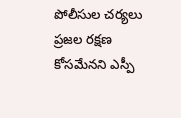పోలీసుల చర్యలు ప్రజల రక్షణ కోసమేనని ఎస్పీ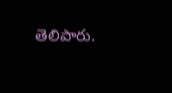తెలిపారు.